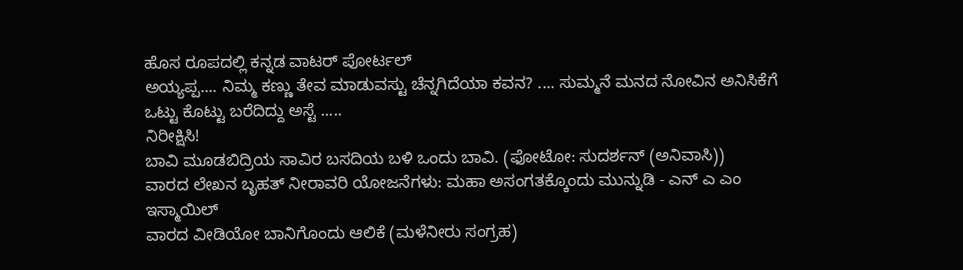ಹೊಸ ರೂಪದಲ್ಲಿ ಕನ್ನಡ ವಾಟರ್ ಪೋರ್ಟಲ್
ಅಯ್ಯಪ್ಪ.... ನಿಮ್ಮ ಕಣ್ಣು ತೇವ ಮಾಡುವಸ್ಟು ಚೆನ್ನಗಿದೆಯಾ ಕವನ? .... ಸುಮ್ಮನೆ ಮನದ ನೋವಿನ ಅನಿಸಿಕೆಗೆ ಒಟ್ಟು ಕೊಟ್ಟು ಬರೆದಿದ್ದು ಅಸ್ಟೆ .....
ನಿರೀಕ್ಷಿಸಿ!
ಬಾವಿ ಮೂಡಬಿದ್ರಿಯ ಸಾವಿರ ಬಸದಿಯ ಬಳಿ ಒಂದು ಬಾವಿ. (ಫೋಟೋ: ಸುದರ್ಶನ್ (ಅನಿವಾಸಿ))
ವಾರದ ಲೇಖನ ಬೃಹತ್ ನೀರಾವರಿ ಯೋಜನೆಗಳು: ಮಹಾ ಅಸಂಗತಕ್ಕೊಂದು ಮುನ್ನುಡಿ - ಎನ್ ಎ ಎಂ ಇಸ್ಮಾಯಿಲ್
ವಾರದ ವೀಡಿಯೋ ಬಾನಿಗೊಂದು ಆಲಿಕೆ (ಮಳೆನೀರು ಸಂಗ್ರಹ)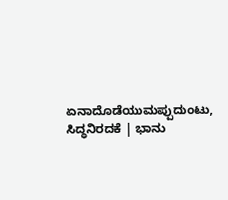ಏನಾದೊಡೆಯುಮಪ್ಪುದುಂಟು, ಸಿದ್ಧನಿರದಕೆ | ಭಾನು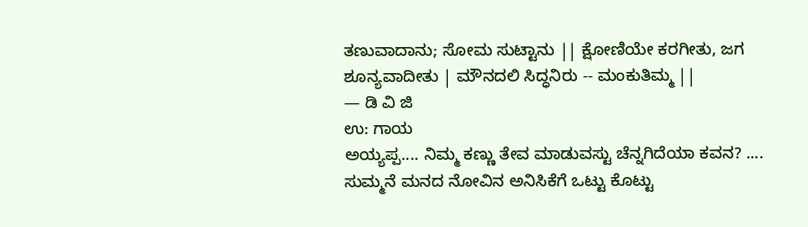ತಣುವಾದಾನು; ಸೋಮ ಸುಟ್ಟಾನು || ಕ್ಷೋಣಿಯೇ ಕರಗೀತು, ಜಗ ಶೂನ್ಯವಾದೀತು | ಮೌನದಲಿ ಸಿದ್ಧನಿರು -- ಮಂಕುತಿಮ್ಮ ||
— ಡಿ ವಿ ಜಿ
ಉ: ಗಾಯ
ಅಯ್ಯಪ್ಪ.... ನಿಮ್ಮ ಕಣ್ಣು ತೇವ ಮಾಡುವಸ್ಟು ಚೆನ್ನಗಿದೆಯಾ ಕವನ? .... ಸುಮ್ಮನೆ ಮನದ ನೋವಿನ ಅನಿಸಿಕೆಗೆ ಒಟ್ಟು ಕೊಟ್ಟು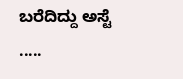ಬರೆದಿದ್ದು ಅಸ್ಟೆ .....